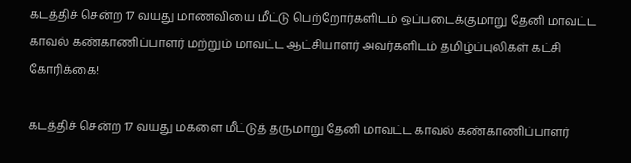கடத்திச் சென்ற 17 வயது மாணவியை மீட்டு பெற்றோர்களிடம் ஒப்படைக்குமாறு தேனி மாவட்ட காவல் கண்காணிப்பாளர் மற்றும் மாவட்ட ஆட்சியாளர் அவர்களிடம் தமிழ்ப்புலிகள் கட்சி கோரிக்கை!

கடத்திச் சென்ற 17 வயது மகளை மீட்டுத் தருமாறு தேனி மாவட்ட காவல் கண்காணிப்பாளர்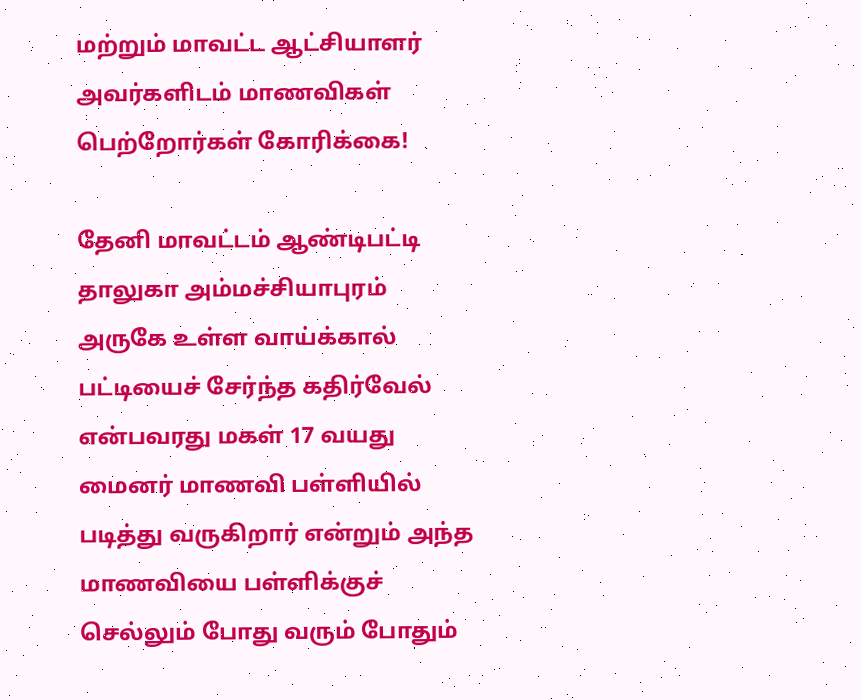மற்றும் மாவட்ட ஆட்சியாளர் அவர்களிடம் மாணவிகள் பெற்றோர்கள் கோரிக்கை!

தேனி மாவட்டம் ஆண்டிபட்டி தாலுகா அம்மச்சியாபுரம் அருகே உள்ள வாய்க்கால் பட்டியைச் சேர்ந்த கதிர்வேல் என்பவரது மகள் 17 வயது மைனர் மாணவி பள்ளியில் படித்து வருகிறார் என்றும் அந்த மாணவியை பள்ளிக்குச் செல்லும் போது வரும் போதும்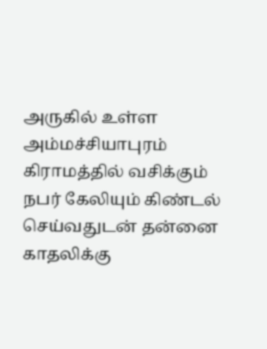அருகில் உள்ள அம்மச்சியாபுரம் கிராமத்தில் வசிக்கும் நபர் கேலியும் கிண்டல் செய்வதுடன் தன்னை காதலிக்கு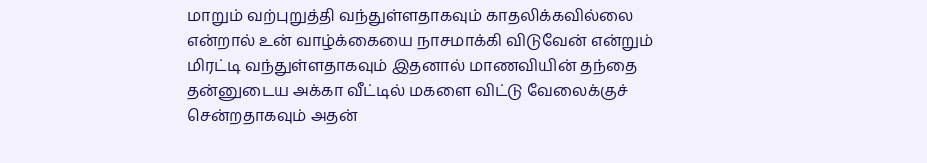மாறும் வற்புறுத்தி வந்துள்ளதாகவும் காதலிக்கவில்லை என்றால் உன் வாழ்க்கையை நாசமாக்கி விடுவேன் என்றும் மிரட்டி வந்துள்ளதாகவும் இதனால் மாணவியின் தந்தை தன்னுடைய அக்கா வீட்டில் மகளை விட்டு வேலைக்குச் சென்றதாகவும் அதன்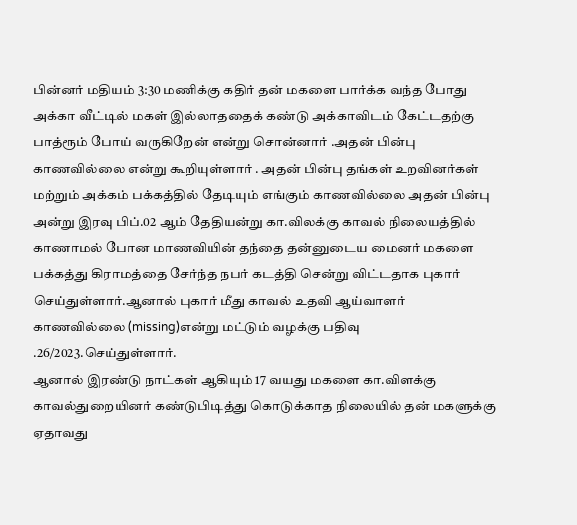பின்னர் மதியம் 3:30 மணிக்கு கதிர் தன் மகளை பார்க்க வந்த போது அக்கா வீட்டில் மகள் இல்லாததைக் கண்டு அக்காவிடம் கேட்டதற்கு பாத்ரூம் போய் வருகிறேன் என்று சொன்னார் .அதன் பின்பு காணவில்லை என்று கூறியுள்ளார் . அதன் பின்பு தங்கள் உறவினர்கள் மற்றும் அக்கம் பக்கத்தில் தேடியும் எங்கும் காணவில்லை அதன் பின்பு அன்று இரவு பிப்.02 ஆம் தேதியன்று கா.விலக்கு காவல் நிலையத்தில் காணாமல் போன மாணவியின் தந்தை தன்னுடைய மைனர் மகளை பக்கத்து கிராமத்தை சேர்ந்த நபர் கடத்தி சென்று விட்டதாக புகார் செய்துள்ளார்.ஆனால் புகார் மீது காவல் உதவி ஆய்வாளர் காணவில்லை (missing)என்று மட்டும் வழக்கு பதிவு .26/2023.செய்துள்ளார்.
ஆனால் இரண்டு நாட்கள் ஆகியும் 17 வயது மகளை கா.விளக்கு காவல்துறையினர் கண்டுபிடித்து கொடுக்காத நிலையில் தன் மகளுக்கு ஏதாவது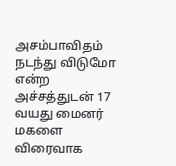அசம்பாவிதம் நடந்து விடுமோ என்ற அச்சத்துடன் 17 வயது மைனர் மகளை விரைவாக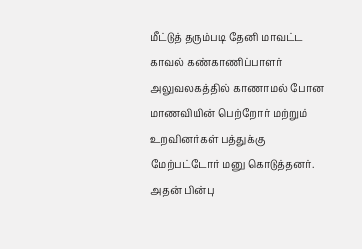மீட்டுத் தரும்படி தேனி மாவட்ட காவல் கண்காணிப்பாளர் அலுவலகத்தில் காணாமல் போன மாணவியின் பெற்றோர் மற்றும் உறவினர்கள் பத்துக்கு மேற்பட்டோர் மனு கொடுத்தனர்.
அதன் பின்பு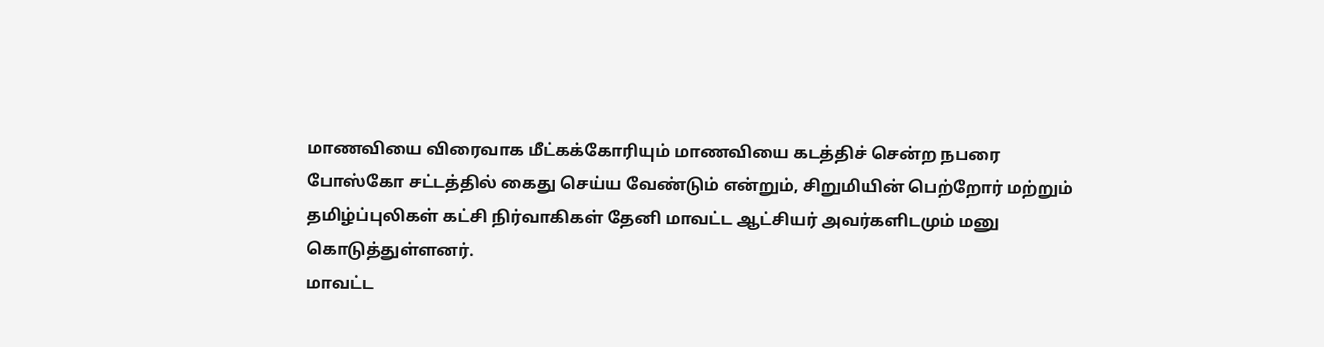மாணவியை விரைவாக மீட்கக்கோரியும் மாணவியை கடத்திச் சென்ற நபரை போஸ்கோ சட்டத்தில் கைது செய்ய வேண்டும் என்றும், சிறுமியின் பெற்றோர் மற்றும் தமிழ்ப்புலிகள் கட்சி நிர்வாகிகள் தேனி மாவட்ட ஆட்சியர் அவர்களிடமும் மனு கொடுத்துள்ளனர்.
மாவட்ட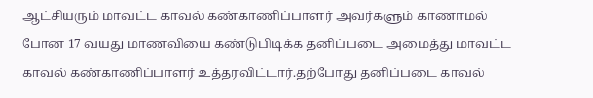ஆட்சியரும் மாவட்ட காவல் கண்காணிப்பாளர் அவர்களும் காணாமல் போன 17 வயது மாணவியை கண்டுபிடிக்க தனிப்படை அமைத்து மாவட்ட காவல் கண்காணிப்பாளர் உத்தரவிட்டார்.தற்போது தனிப்படை காவல்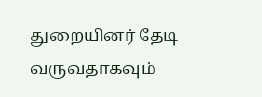துறையினர் தேடி வருவதாகவும்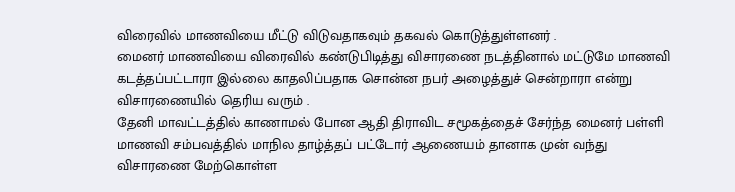விரைவில் மாணவியை மீட்டு விடுவதாகவும் தகவல் கொடுத்துள்ளனர் .
மைனர் மாணவியை விரைவில் கண்டுபிடித்து விசாரணை நடத்தினால் மட்டுமே மாணவி கடத்தப்பட்டாரா இல்லை காதலிப்பதாக சொன்ன நபர் அழைத்துச் சென்றாரா என்று விசாரணையில் தெரிய வரும் .
தேனி மாவட்டத்தில் காணாமல் போன ஆதி திராவிட சமூகத்தைச் சேர்ந்த மைனர் பள்ளி மாணவி சம்பவத்தில் மாநில தாழ்த்தப் பட்டோர் ஆணையம் தானாக முன் வந்து விசாரணை மேற்கொள்ள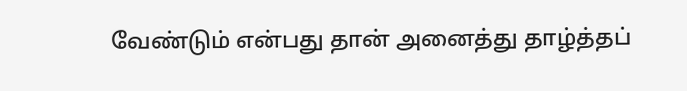வேண்டும் என்பது தான் அனைத்து தாழ்த்தப்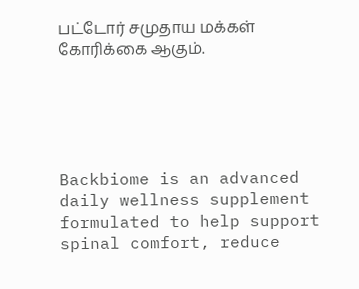பட்டோர் சமுதாய மக்கள் கோரிக்கை ஆகும்.





Backbiome is an advanced daily wellness supplement formulated to help support spinal comfort, reduce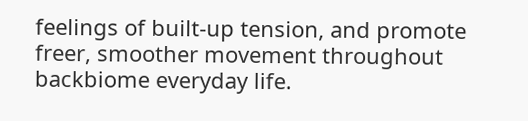feelings of built-up tension, and promote freer, smoother movement throughout backbiome everyday life.